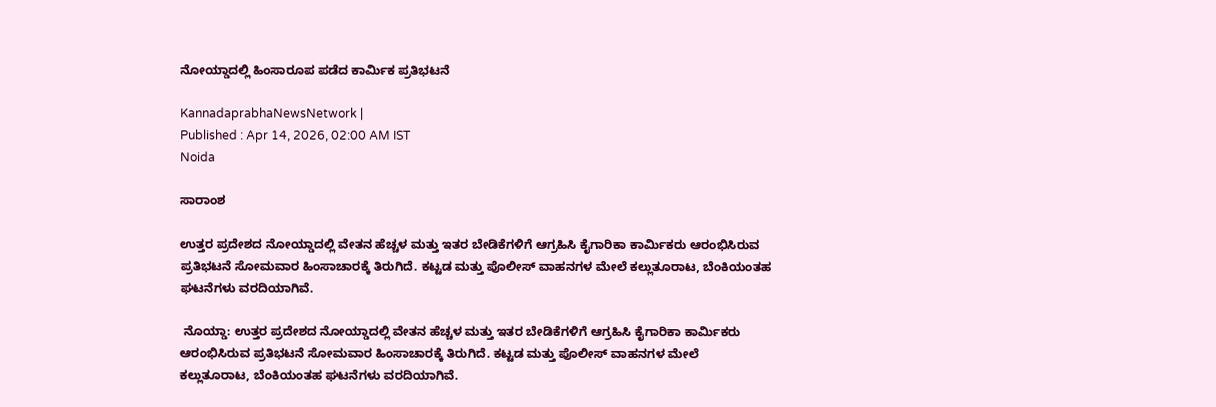ನೋಯ್ಡಾದಲ್ಲಿ ಹಿಂಸಾರೂಪ ಪಡೆದ ಕಾರ್ಮಿಕ ಪ್ರತಿಭಟನೆ

KannadaprabhaNewsNetwork |
Published : Apr 14, 2026, 02:00 AM IST
Noida

ಸಾರಾಂಶ

ಉತ್ತರ ಪ್ರದೇಶದ ನೋಯ್ಡಾದಲ್ಲಿ ವೇತನ ಹೆಚ್ಚಳ ಮತ್ತು ಇತರ ಬೇಡಿಕೆಗಳಿಗೆ ಆಗ್ರಹಿಸಿ ಕೈಗಾರಿಕಾ ಕಾರ್ಮಿಕರು ಆರಂಭಿಸಿರುವ ಪ್ರತಿಭಟನೆ ಸೋಮವಾರ ಹಿಂಸಾಚಾರಕ್ಕೆ ತಿರುಗಿದೆ. ಕಟ್ಟಡ ಮತ್ತು ಪೊಲೀಸ್‌ ವಾಹನಗಳ ಮೇಲೆ ಕಲ್ಲುತೂರಾಟ, ಬೆಂಕಿಯಂತಹ ಘಟನೆಗಳು ವರದಿಯಾಗಿವೆ.

 ನೊಯ್ಡಾ: ಉತ್ತರ ಪ್ರದೇಶದ ನೋಯ್ಡಾದಲ್ಲಿ ವೇತನ ಹೆಚ್ಚಳ ಮತ್ತು ಇತರ ಬೇಡಿಕೆಗಳಿಗೆ ಆಗ್ರಹಿಸಿ ಕೈಗಾರಿಕಾ ಕಾರ್ಮಿಕರು ಆರಂಭಿಸಿರುವ ಪ್ರತಿಭಟನೆ ಸೋಮವಾರ ಹಿಂಸಾಚಾರಕ್ಕೆ ತಿರುಗಿದೆ. ಕಟ್ಟಡ ಮತ್ತು ಪೊಲೀಸ್‌ ವಾಹನಗಳ ಮೇಲೆ ಕಲ್ಲುತೂರಾಟ, ಬೆಂಕಿಯಂತಹ ಘಟನೆಗಳು ವರದಿಯಾಗಿವೆ.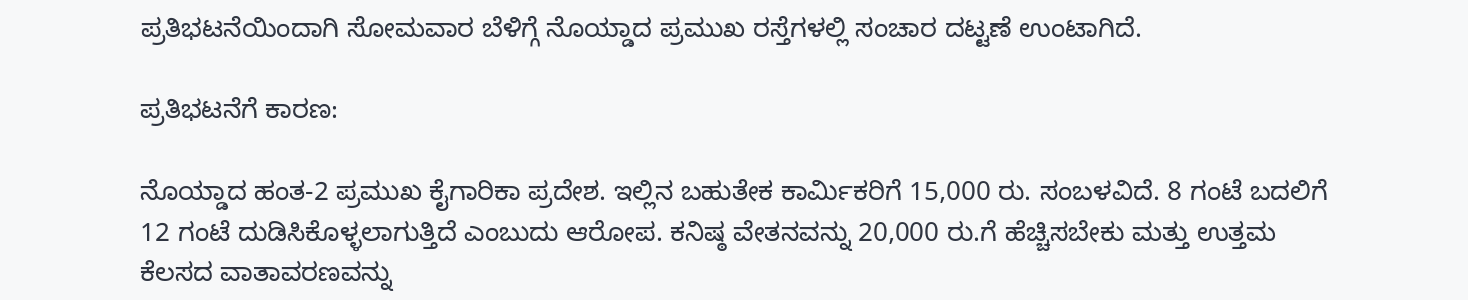ಪ್ರತಿಭಟನೆಯಿಂದಾಗಿ ಸೋಮವಾರ ಬೆಳಿಗ್ಗೆ ನೊಯ್ಡಾದ ಪ್ರಮುಖ ರಸ್ತೆಗಳಲ್ಲಿ ಸಂಚಾರ ದಟ್ಟಣೆ ಉಂಟಾಗಿದೆ.

ಪ್ರತಿಭಟನೆಗೆ ಕಾರಣ:

ನೊಯ್ಡಾದ ಹಂತ-2 ಪ್ರಮುಖ ಕೈಗಾರಿಕಾ ಪ್ರದೇಶ. ಇಲ್ಲಿನ ಬಹುತೇಕ ಕಾರ್ಮಿಕರಿಗೆ 15,000 ರು. ಸಂಬಳವಿದೆ. 8 ಗಂಟೆ ಬದಲಿಗೆ 12 ಗಂಟೆ ದುಡಿಸಿಕೊಳ್ಳಲಾಗುತ್ತಿದೆ ಎಂಬುದು ಆರೋಪ. ಕನಿಷ್ಠ ವೇತನವನ್ನು 20,000 ರು.ಗೆ ಹೆಚ್ಚಿಸಬೇಕು ಮತ್ತು ಉತ್ತಮ ಕೆಲಸದ ವಾತಾವರಣವನ್ನು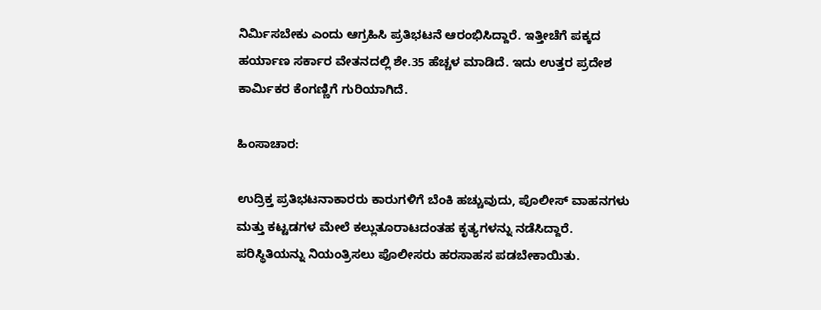ನಿರ್ಮಿಸಬೇಕು ಎಂದು ಆಗ್ರಹಿಸಿ ಪ್ರತಿಭಟನೆ ಆರಂಭಿಸಿದ್ದಾರೆ. ಇತ್ತೀಚೆಗೆ ಪಕ್ಕದ ಹರ್ಯಾಣ ಸರ್ಕಾರ ವೇತನದಲ್ಲಿ ಶೇ.35 ಹೆಚ್ಚಳ ಮಾಡಿದೆ. ಇದು ಉತ್ತರ ಪ್ರದೇಶ ಕಾರ್ಮಿಕರ ಕೆಂಗಣ್ಣಿಗೆ ಗುರಿಯಾಗಿದೆ.

ಹಿಂಸಾಚಾರ:

ಉದ್ರಿಕ್ತ ಪ್ರತಿಭಟನಾಕಾರರು ಕಾರುಗಳಿಗೆ ಬೆಂಕಿ ಹಚ್ಚುವುದು, ಪೊಲೀಸ್‌ ವಾಹನಗಳು ಮತ್ತು ಕಟ್ಟಡಗಳ ಮೇಲೆ ಕಲ್ಲುತೂರಾಟದಂತಹ ಕೃತ್ಯಗಳನ್ನು ನಡೆಸಿದ್ದಾರೆ. ಪರಿಸ್ಥಿತಿಯನ್ನು ನಿಯಂತ್ರಿಸಲು ಪೊಲೀಸರು ಹರಸಾಹಸ ಪಡಬೇಕಾಯಿತು.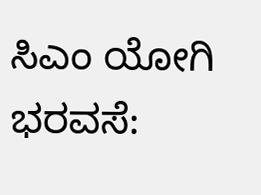ಸಿಎಂ ಯೋಗಿ ಭರವಸೆ: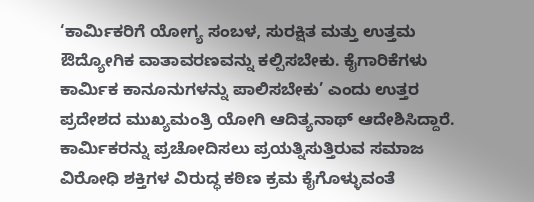‘ಕಾರ್ಮಿಕರಿಗೆ ಯೋಗ್ಯ ಸಂಬಳ, ಸುರಕ್ಷಿತ ಮತ್ತು ಉತ್ತಮ ಔದ್ಯೋಗಿಕ ವಾತಾವರಣವನ್ನು ಕಲ್ಪಿಸಬೇಕು. ಕೈಗಾರಿಕೆಗಳು ಕಾರ್ಮಿಕ ಕಾನೂನುಗಳನ್ನು ಪಾಲಿಸಬೇಕು’ ಎಂದು ಉತ್ತರ ಪ್ರದೇಶದ ಮುಖ್ಯಮಂತ್ರಿ ಯೋಗಿ ಆದಿತ್ಯನಾಥ್ ಆದೇಶಿಸಿದ್ದಾರೆ. ಕಾರ್ಮಿಕರನ್ನು ಪ್ರಚೋದಿಸಲು ಪ್ರಯತ್ನಿಸುತ್ತಿರುವ ಸಮಾಜ ವಿರೋಧಿ ಶಕ್ತಿಗಳ ವಿರುದ್ಧ ಕಠಿಣ ಕ್ರಮ ಕೈಗೊಳ್ಳುವಂತೆ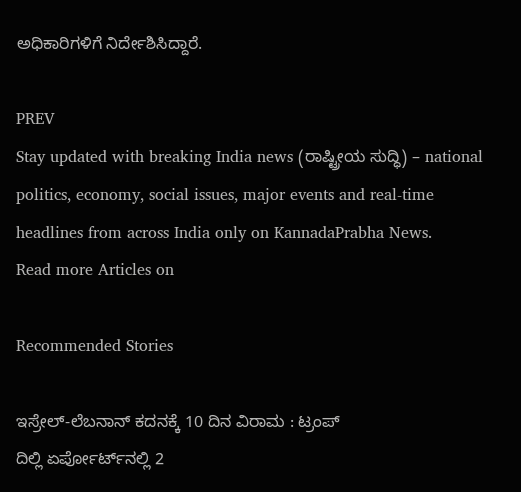ಅಧಿಕಾರಿಗಳಿಗೆ ನಿರ್ದೇಶಿಸಿದ್ದಾರೆ.

PREV
Stay updated with breaking India news (ರಾಷ್ಟ್ರೀಯ ಸುದ್ಧಿ) – national politics, economy, social issues, major events and real‑time headlines from across India only on KannadaPrabha News.
Read more Articles on

Recommended Stories

ಇಸ್ರೇಲ್‌-ಲೆಬನಾನ್‌ ಕದನಕ್ಕೆ 10 ದಿನ ವಿರಾಮ : ಟ್ರಂಪ್‌
ದಿಲ್ಲಿ ಏರ್ಪೋರ್ಟ್‌ನಲ್ಲಿ 2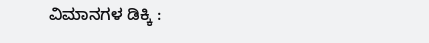ವಿಮಾನಗಳ ಡಿಕ್ಕಿ :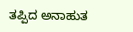ತಪ್ಪಿದ ಅನಾಹುತ